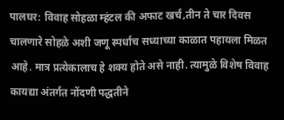पालघर: विवाह सोहळा म्हंटल की अफाट खर्च,तीन ते चार दिवस चालणारे सोहळे अशी जणू स्पर्धाच सध्याच्या काळात पहायला मिळत आहे. मात्र प्रत्येकालाच हे शक्य होते असे नाही. त्यामुळे विशेष विवाह कायद्या अंतर्गत नोंदणी पद्धतीने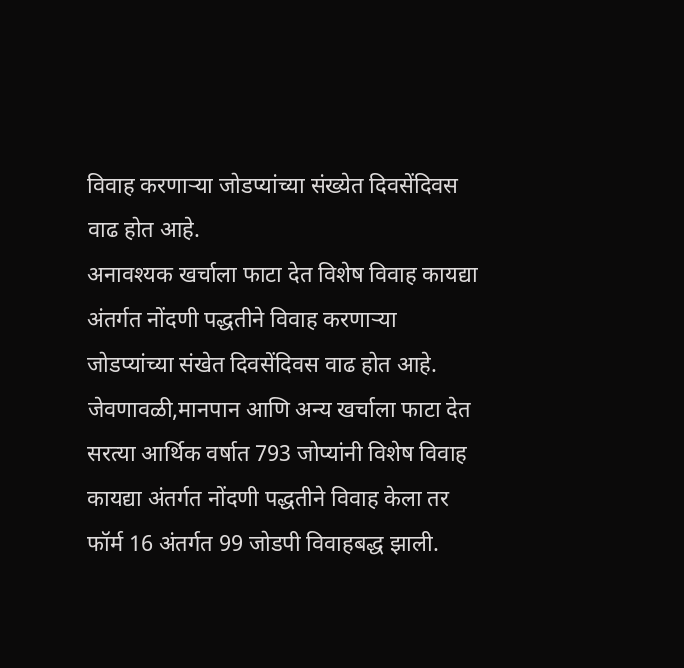विवाह करणाऱ्या जोडप्यांच्या संख्येत दिवसेंदिवस वाढ होत आहे.
अनावश्यक खर्चाला फाटा देत विशेष विवाह कायद्या अंतर्गत नोंदणी पद्धतीने विवाह करणाऱ्या जोडप्यांच्या संखेत दिवसेंदिवस वाढ होत आहे. जेवणावळी,मानपान आणि अन्य खर्चाला फाटा देत सरत्या आर्थिक वर्षात 793 जोप्यांनी विशेष विवाह कायद्या अंतर्गत नोंदणी पद्धतीने विवाह केला तर फॉर्म 16 अंतर्गत 99 जोडपी विवाहबद्ध झाली.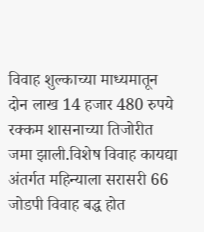विवाह शुल्काच्या माध्यमातून दोन लाख 14 हजार 480 रुपये रक्कम शासनाच्या तिजोरीत जमा झाली.विशेष विवाह कायद्या अंतर्गत महिन्याला सरासरी 66 जोडपी विवाह बद्ध होत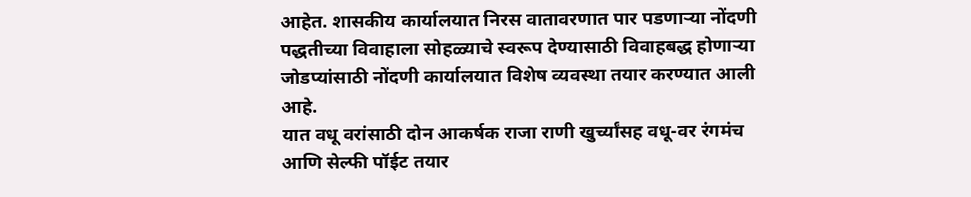आहेत. शासकीय कार्यालयात निरस वातावरणात पार पडणाऱ्या नोंदणी पद्धतीच्या विवाहाला सोहळ्याचे स्वरूप देण्यासाठी विवाहबद्ध होणाऱ्या जोडप्यांसाठी नोंदणी कार्यालयात विशेष व्यवस्था तयार करण्यात आली आहे.
यात वधू वरांसाठी दोन आकर्षक राजा राणी खुर्च्यांसह वधू-वर रंगमंच आणि सेल्फी पॉईट तयार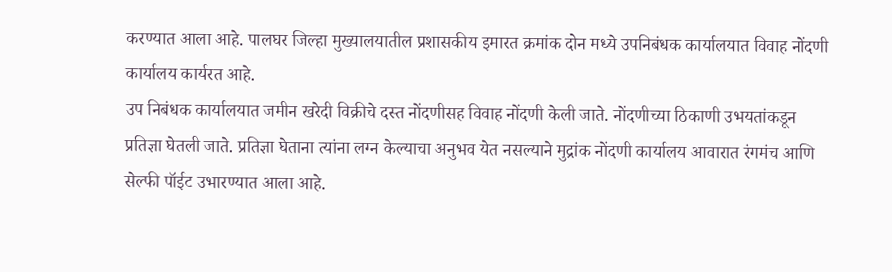करण्यात आला आहे. पालघर जिल्हा मुख्यालयातील प्रशासकीय इमारत क्रमांक दोन मध्ये उपनिबंधक कार्यालयात विवाह नोंदणी कार्यालय कार्यरत आहे.
उप निबंधक कार्यालयात जमीन खरेदी विक्रीचे दस्त नोंदणीसह विवाह नोंदणी केली जाते. नोंदणीच्या ठिकाणी उभयतांकडून प्रतिज्ञा घेतली जाते. प्रतिज्ञा घेताना त्यांना लग्न केल्याचा अनुभव येत नसल्याने मुद्रांक नोंदणी कार्यालय आवारात रंगमंच आणि सेल्फी पॉईट उभारण्यात आला आहे.